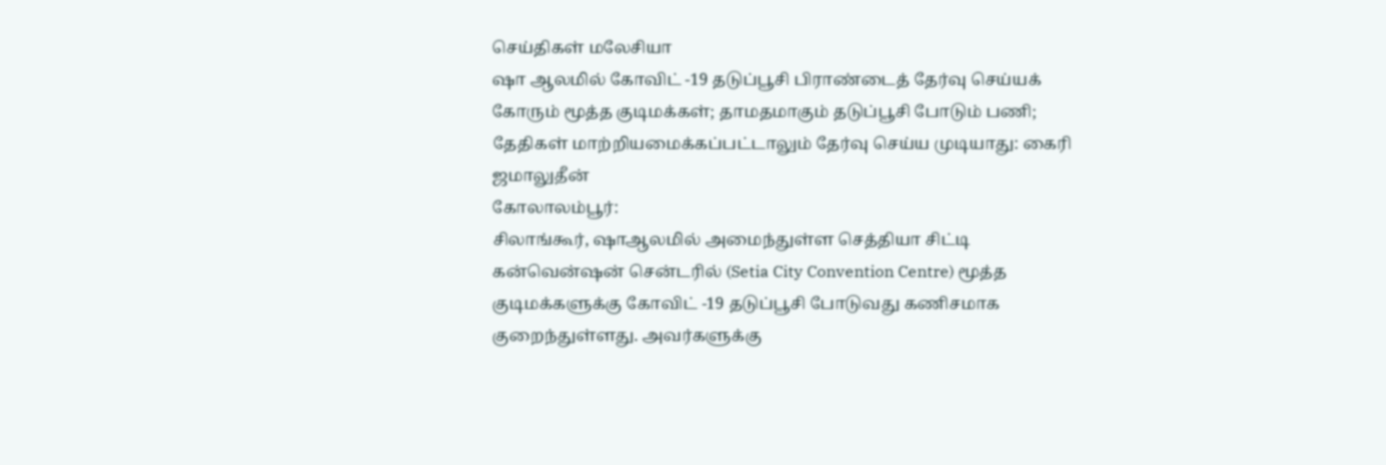செய்திகள் மலேசியா
ஷா ஆலமில் கோவிட் -19 தடுப்பூசி பிராண்டைத் தேர்வு செய்யக் கோரும் மூத்த குடிமக்கள்; தாமதமாகும் தடுப்பூசி போடும் பணி; தேதிகள் மாற்றியமைக்கப்பட்டாலும் தேர்வு செய்ய முடியாது: கைரி ஜமாலுதீன்
கோலாலம்பூர்:
சிலாங்கூர், ஷாஆலமில் அமைந்துள்ள செத்தியா சிட்டி கன்வென்ஷன் சென்டரில் (Setia City Convention Centre) மூத்த குடிமக்களுக்கு கோவிட் -19 தடுப்பூசி போடுவது கணிசமாக குறைந்துள்ளது. அவர்களுக்கு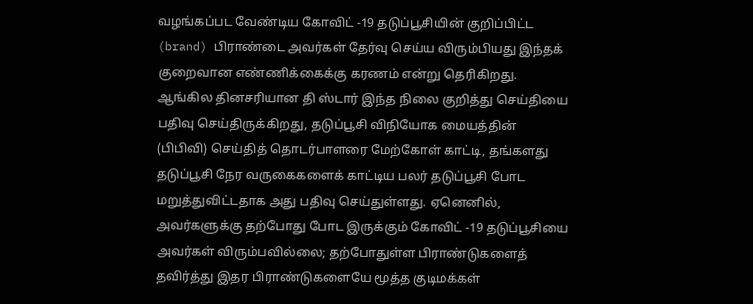வழங்கப்பட வேண்டிய கோவிட் -19 தடுப்பூசியின் குறிப்பிட்ட (brand) பிராண்டை அவர்கள் தேர்வு செய்ய விரும்பியது இந்தக் குறைவான எண்ணிக்கைக்கு கரணம் என்று தெரிகிறது.
ஆங்கில தினசரியான தி ஸ்டார் இந்த நிலை குறித்து செய்தியை பதிவு செய்திருக்கிறது, தடுப்பூசி விநியோக மையத்தின் (பிபிவி) செய்தித் தொடர்பாளரை மேற்கோள் காட்டி, தங்களது தடுப்பூசி நேர வருகைகளைக் காட்டிய பலர் தடுப்பூசி போட மறுத்துவிட்டதாக அது பதிவு செய்துள்ளது. ஏனெனில், அவர்களுக்கு தற்போது போட இருக்கும் கோவிட் -19 தடுப்பூசியை அவர்கள் விரும்பவில்லை; தற்போதுள்ள பிராண்டுகளைத் தவிர்த்து இதர பிராண்டுகளையே மூத்த குடிமக்கள்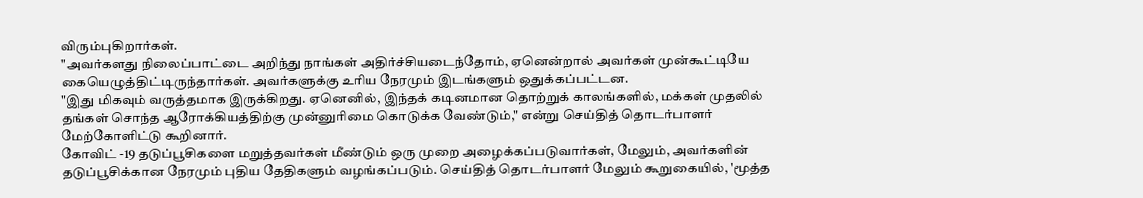விரும்புகிறார்கள்.
"அவர்களது நிலைப்பாட்டை அறிந்து நாங்கள் அதிர்ச்சியடைந்தோம், ஏனென்றால் அவர்கள் முன்கூட்டியே கையெழுத்திட்டிருந்தார்கள். அவர்களுக்கு உரிய நேரமும் இடங்களும் ஒதுக்கப்பட்டன.
"இது மிகவும் வருத்தமாக இருக்கிறது. ஏனெனில், இந்தக் கடினமான தொற்றுக் காலங்களில், மக்கள் முதலில் தங்கள் சொந்த ஆரோக்கியத்திற்கு முன்னுரிமை கொடுக்க வேண்டும்," என்று செய்தித் தொடர்பாளர் மேற்கோளிட்டு கூறினார்.
கோவிட் -19 தடுப்பூசிகளை மறுத்தவர்கள் மீண்டும் ஒரு முறை அழைக்கப்படுவார்கள், மேலும், அவர்களின் தடுப்பூசிக்கான நேரமும் புதிய தேதிகளும் வழங்கப்படும். செய்தித் தொடர்பாளர் மேலும் கூறுகையில், 'மூத்த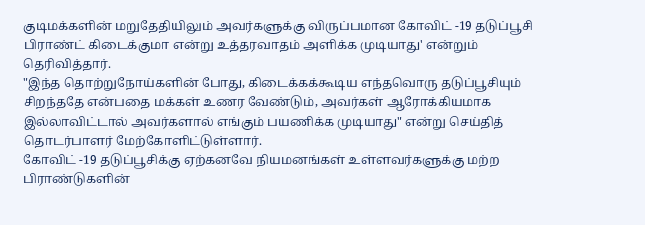குடிமக்களின் மறுதேதியிலும் அவர்களுக்கு விருப்பமான கோவிட் -19 தடுப்பூசி பிராண்ட் கிடைக்குமா என்று உத்தரவாதம் அளிக்க முடியாது' என்றும் தெரிவித்தார்.
"இந்த தொற்றுநோய்களின் போது, கிடைக்கக்கூடிய எந்தவொரு தடுப்பூசியும் சிறந்ததே என்பதை மக்கள் உணர வேண்டும், அவர்கள் ஆரோக்கியமாக இல்லாவிட்டால் அவர்களால் எங்கும் பயணிக்க முடியாது" என்று செய்தித் தொடர்பாளர் மேற்கோளிட்டுள்ளார்.
கோவிட் -19 தடுப்பூசிக்கு ஏற்கனவே நியமனங்கள் உள்ளவர்களுக்கு மற்ற பிராண்டுகளின்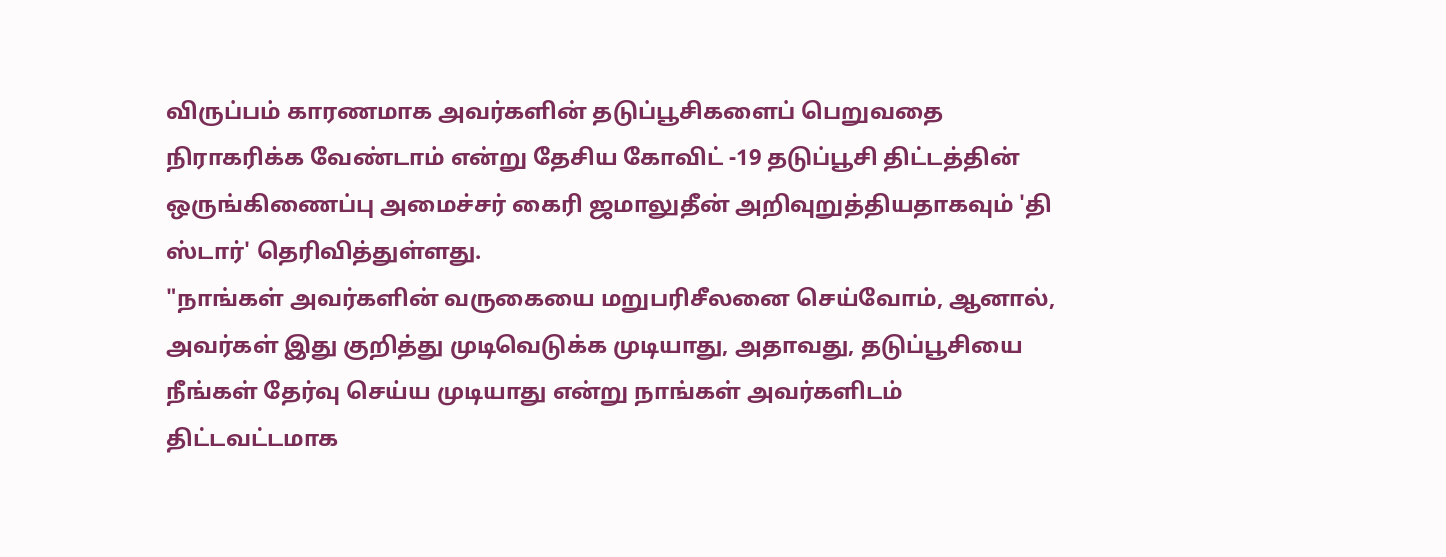விருப்பம் காரணமாக அவர்களின் தடுப்பூசிகளைப் பெறுவதை நிராகரிக்க வேண்டாம் என்று தேசிய கோவிட் -19 தடுப்பூசி திட்டத்தின் ஒருங்கிணைப்பு அமைச்சர் கைரி ஜமாலுதீன் அறிவுறுத்தியதாகவும் 'தி ஸ்டார்' தெரிவித்துள்ளது.
"நாங்கள் அவர்களின் வருகையை மறுபரிசீலனை செய்வோம், ஆனால், அவர்கள் இது குறித்து முடிவெடுக்க முடியாது, அதாவது, தடுப்பூசியை நீங்கள் தேர்வு செய்ய முடியாது என்று நாங்கள் அவர்களிடம் திட்டவட்டமாக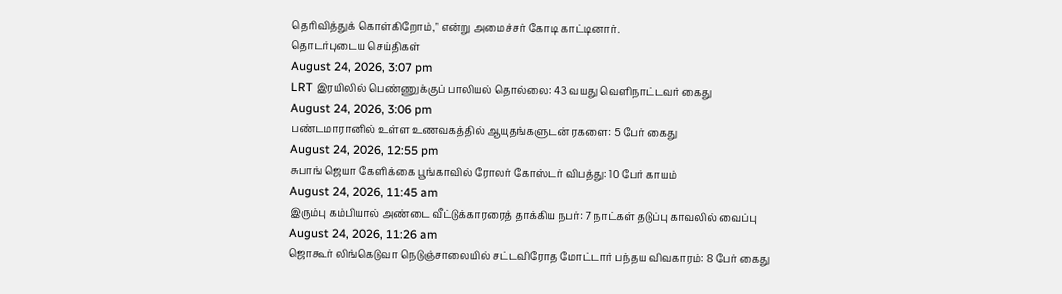தெரிவித்துக் கொள்கிறோம்," என்று அமைச்சர் கோடி காட்டினார்.
தொடர்புடைய செய்திகள்
August 24, 2026, 3:07 pm
LRT இரயிலில் பெண்ணுக்குப் பாலியல் தொல்லை: 43 வயது வெளிநாட்டவர் கைது
August 24, 2026, 3:06 pm
பண்டமாரானில் உள்ள உணவகத்தில் ஆயுதங்களுடன் ரகளை: 5 பேர் கைது
August 24, 2026, 12:55 pm
சுபாங் ஜெயா கேளிக்கை பூங்காவில் ரோலர் கோஸ்டர் விபத்து: 10 பேர் காயம்
August 24, 2026, 11:45 am
இரும்பு கம்பியால் அண்டை வீட்டுக்காரரைத் தாக்கிய நபர்: 7 நாட்கள் தடுப்பு காவலில் வைப்பு
August 24, 2026, 11:26 am
ஜொகூர் லிங்கெடுவா நெடுஞ்சாலையில் சட்டவிரோத மோட்டார் பந்தய விவகாரம்: 8 பேர் கைது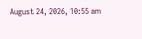August 24, 2026, 10:55 am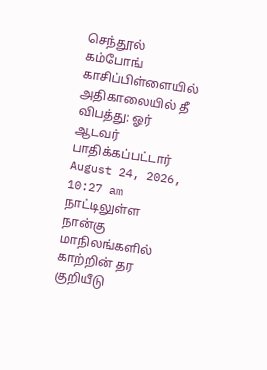செந்தூல் கம்போங் காசிப்பிள்ளையில் அதிகாலையில் தீ விபத்து: ஓர் ஆடவர் பாதிக்கப்பட்டார்
August 24, 2026, 10:27 am
நாட்டிலுள்ள நான்கு மாநிலங்களில் காற்றின் தர குறியீடு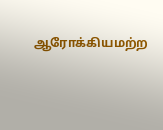ஆரோக்கியமற்ற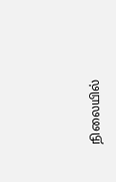நிலையில்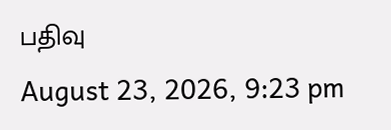பதிவு
August 23, 2026, 9:23 pm